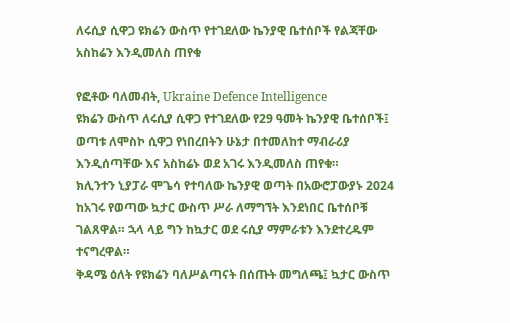ለሩሲያ ሲዋጋ ዩክሬን ውስጥ የተገደለው ኬንያዊ ቤተሰቦች የልጃቸው አስከሬን እንዲመለስ ጠየቁ

የፎቶው ባለመብት, Ukraine Defence Intelligence
ዩክሬን ውስጥ ለሩሲያ ሲዋጋ የተገደለው የ29 ዓመት ኬንያዊ ቤተሰቦች፤ ወጣቱ ለሞስኮ ሲዋጋ የነበረበትን ሁኔታ በተመለከተ ማብራሪያ እንዲሰጣቸው እና አስከሬኑ ወደ አገሩ እንዲመለስ ጠየቁ።
ክሊንተን ኒያፓራ ሞጌሳ የተባለው ኬንያዊ ወጣት በአውሮፓውያኑ 2024 ከአገሩ የወጣው ኳታር ውስጥ ሥራ ለማግኘት እንደነበር ቤተሰቦቹ ገልጸዋል። ኋላ ላይ ግን ከኳታር ወደ ሩሲያ ማምራቱን እንደተረዱም ተናግረዋል።
ቅዳሜ ዕለት የዩክሬን ባለሥልጣናት በሰጡት መግለጫ፤ ኳታር ውስጥ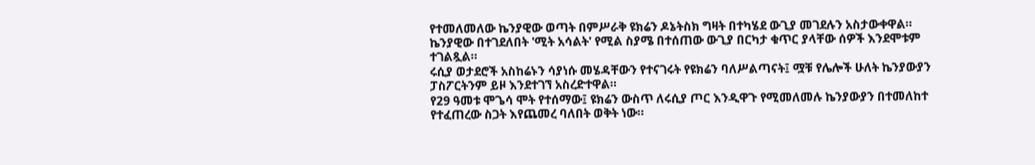የተመለመለው ኬንያዊው ወጣት በምሥራቅ ዩክሬን ዶኔትስክ ግዛት በተካሄደ ውጊያ መገደሉን አስታውቀዋል። ኬንያዊው በተገደለበት 'ሚት አሳልት' የሚል ስያሜ በተሰጠው ውጊያ በርካታ ቁጥር ያላቸው ሰዎች እንደሞቱም ተገልጿል።
ሩሲያ ወታደሮች አስከሬኑን ሳያነሱ መሄዳቸውን የተናገሩት የዩክሬን ባለሥልጣናት፤ ሟቹ የሌሎች ሁለት ኬንያውያን ፓስፖርትንም ይዞ እንደተገኘ አስረድተዋል።
የ29 ዓመቱ ሞጌሳ ሞት የተሰማው፤ ዩክሬን ውስጥ ለሩሲያ ጦር እንዲዋጉ የሚመለመሉ ኬንያውያን በተመለከተ የተፈጠረው ስጋት እየጨመረ ባለበት ወቅት ነው።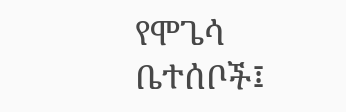የሞጌሳ ቤተሰቦች፤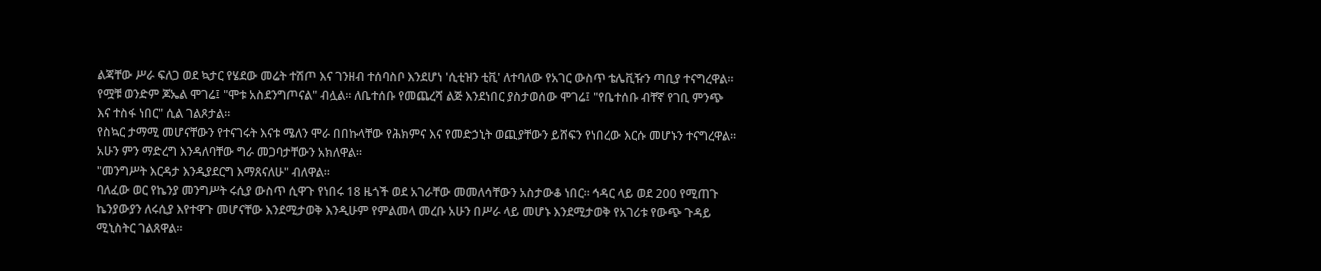ልጃቸው ሥራ ፍለጋ ወደ ኳታር የሄደው መሬት ተሽጦ እና ገንዘብ ተሰባስቦ እንደሆነ 'ሲቲዝን ቲቪ' ለተባለው የአገር ውስጥ ቴሌቪዥን ጣቢያ ተናግረዋል።
የሟቹ ወንድም ጆኤል ሞገሬ፤ "ሞቱ አስደንግጦናል" ብሏል። ለቤተሰቡ የመጨረሻ ልጅ እንደነበር ያስታወሰው ሞገሬ፤ "የቤተሰቡ ብቸኛ የገቢ ምንጭ እና ተስፋ ነበር" ሲል ገልጾታል።
የስኳር ታማሚ መሆናቸውን የተናገሩት እናቱ ሜለን ሞራ በበኩላቸው የሕክምና እና የመድኃኒት ወጪያቸውን ይሸፍን የነበረው እርሱ መሆኑን ተናግረዋል። አሁን ምን ማድረግ እንዳለባቸው ግራ መጋባታቸውን አክለዋል።
"መንግሥት እርዳታ እንዲያደርግ እማጸናለሁ" ብለዋል።
ባለፈው ወር የኬንያ መንግሥት ሩሲያ ውስጥ ሲዋጉ የነበሩ 18 ዜጎች ወደ አገራቸው መመለሳቸውን አስታውቆ ነበር። ኅዳር ላይ ወደ 200 የሚጠጉ ኬንያውያን ለሩሲያ እየተዋጉ መሆናቸው እንደሚታወቅ እንዲሁም የምልመላ መረቡ አሁን በሥራ ላይ መሆኑ እንደሚታወቅ የአገሪቱ የውጭ ጉዳይ ሚኒስትር ገልጸዋል።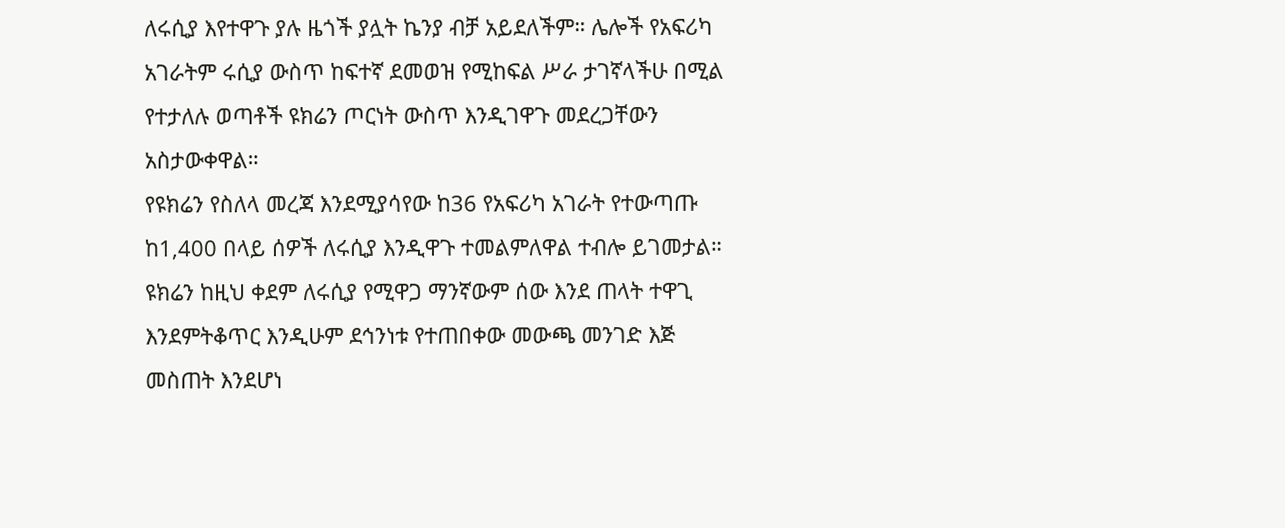ለሩሲያ እየተዋጉ ያሉ ዜጎች ያሏት ኬንያ ብቻ አይደለችም። ሌሎች የአፍሪካ አገራትም ሩሲያ ውስጥ ከፍተኛ ደመወዝ የሚከፍል ሥራ ታገኛላችሁ በሚል የተታለሉ ወጣቶች ዩክሬን ጦርነት ውስጥ እንዲገዋጉ መደረጋቸውን አስታውቀዋል።
የዩክሬን የስለላ መረጃ እንደሚያሳየው ከ36 የአፍሪካ አገራት የተውጣጡ ከ1,400 በላይ ሰዎች ለሩሲያ እንዲዋጉ ተመልምለዋል ተብሎ ይገመታል።
ዩክሬን ከዚህ ቀደም ለሩሲያ የሚዋጋ ማንኛውም ሰው እንደ ጠላት ተዋጊ እንደምትቆጥር እንዲሁም ደኅንነቱ የተጠበቀው መውጫ መንገድ እጅ መስጠት እንደሆነ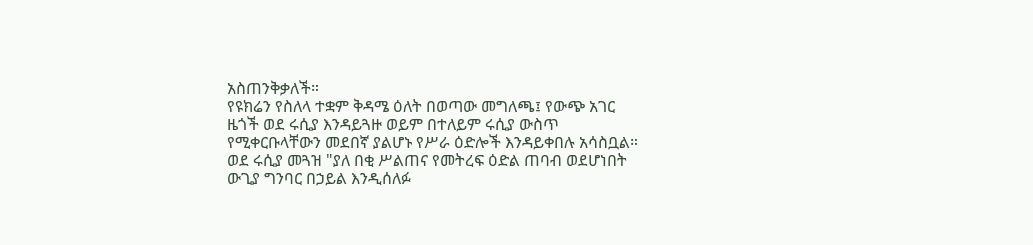አስጠንቅቃለች።
የዩክሬን የስለላ ተቋም ቅዳሜ ዕለት በወጣው መግለጫ፤ የውጭ አገር ዜጎች ወደ ሩሲያ እንዳይጓዙ ወይም በተለይም ሩሲያ ውስጥ የሚቀርቡላቸውን መደበኛ ያልሆኑ የሥራ ዕድሎች እንዳይቀበሉ አሳስቧል።
ወደ ሩሲያ መጓዝ "ያለ በቂ ሥልጠና የመትረፍ ዕድል ጠባብ ወደሆነበት ውጊያ ግንባር በኃይል እንዲሰለፉ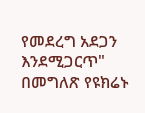የመደረግ አደጋን እንደሚጋርጥ" በመግለጽ የዩክሬኑ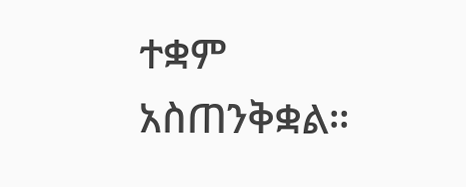ተቋም አስጠንቅቋል።